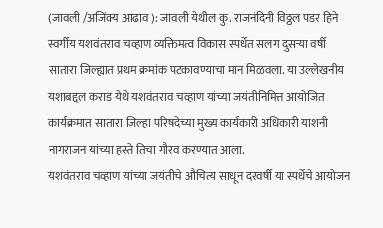(जावली /अजिंक्य आढाव ): जावली येथील कु. राजनंदिनी विठ्ठल पडर हिने स्वर्गीय यशवंतराव चव्हाण व्यक्तिमत्व विकास स्पर्धेत सलग दुसऱ्या वर्षी सातारा जिल्ह्यात प्रथम क्रमांक पटकावण्याचा मान मिळवला. या उल्लेखनीय यशाबद्दल कराड येथे यशवंतराव चव्हाण यांच्या जयंतीनिमित्त आयोजित कार्यक्रमात सातारा जिल्हा परिषदेच्या मुख्य कार्यकारी अधिकारी याशनी नागराजन यांच्या हस्ते तिचा गौरव करण्यात आला.
यशवंतराव चव्हाण यांच्या जयंतीचे औचित्य साधून दरवर्षी या स्पर्धेचे आयोजन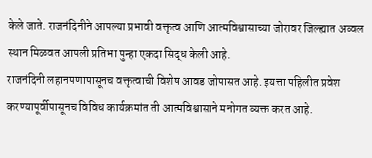केले जाते. राजनंदिनीने आपल्या प्रभावी वक्तृत्व आणि आत्मविश्वासाच्या जोरावर जिल्ह्यात अव्वल स्थान मिळवत आपली प्रतिभा पुन्हा एकदा सिद्ध केली आहे.
राजनंदिनी लहानपणापासूनच वक्तृत्वाची विशेष आवड जोपासत आहे. इयत्ता पहिलीत प्रवेश करण्यापूर्वीपासूनच विविध कार्यक्रमांत ती आत्मविश्वासाने मनोगत व्यक्त करत आहे.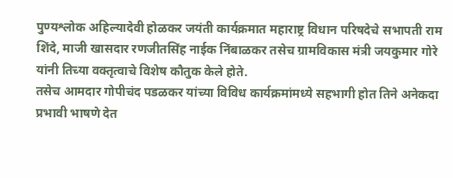पुण्यश्लोक अहिल्यादेवी होळकर जयंती कार्यक्रमात महाराष्ट्र विधान परिषदेचे सभापती राम शिंदे, माजी खासदार रणजीतसिंह नाईक निंबाळकर तसेच ग्रामविकास मंत्री जयकुमार गोरे यांनी तिच्या वक्तृत्वाचे विशेष कौतुक केले होते.
तसेच आमदार गोपीचंद पडळकर यांच्या विविध कार्यक्रमांमध्ये सहभागी होत तिने अनेकदा प्रभावी भाषणे देत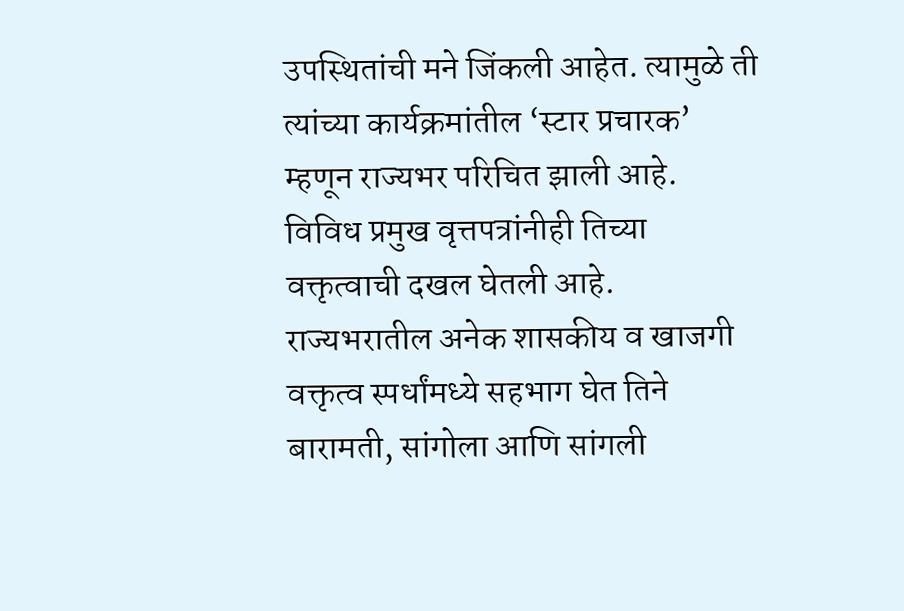उपस्थितांची मने जिंकली आहेत. त्यामुळे ती त्यांच्या कार्यक्रमांतील ‘स्टार प्रचारक’ म्हणून राज्यभर परिचित झाली आहे. विविध प्रमुख वृत्तपत्रांनीही तिच्या वक्तृत्वाची दखल घेतली आहे.
राज्यभरातील अनेक शासकीय व खाजगी वक्तृत्व स्पर्धांमध्ये सहभाग घेत तिने बारामती, सांगोला आणि सांगली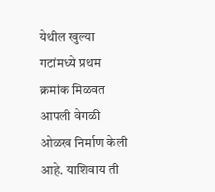येथील खुल्या गटांमध्ये प्रथम क्रमांक मिळवत आपली वेगळी ओळख निर्माण केली आहे. याशिवाय ती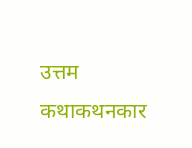उत्तम कथाकथनकार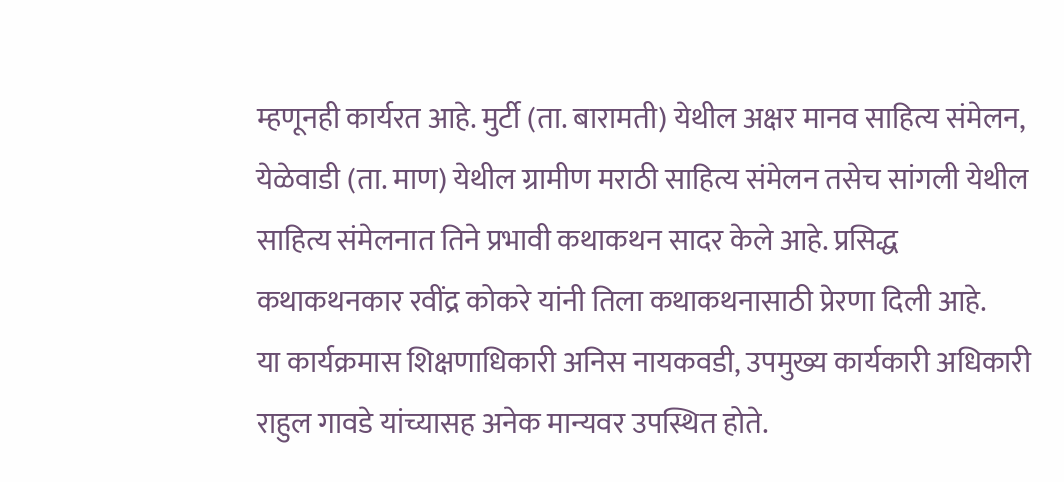म्हणूनही कार्यरत आहे. मुर्टी (ता. बारामती) येथील अक्षर मानव साहित्य संमेलन, येळेवाडी (ता. माण) येथील ग्रामीण मराठी साहित्य संमेलन तसेच सांगली येथील साहित्य संमेलनात तिने प्रभावी कथाकथन सादर केले आहे. प्रसिद्ध कथाकथनकार रवींद्र कोकरे यांनी तिला कथाकथनासाठी प्रेरणा दिली आहे.
या कार्यक्रमास शिक्षणाधिकारी अनिस नायकवडी, उपमुख्य कार्यकारी अधिकारी राहुल गावडे यांच्यासह अनेक मान्यवर उपस्थित होते.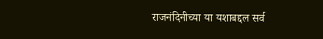राजनंदिनीच्या या यशाबद्दल सर्व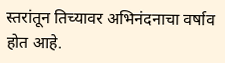स्तरांतून तिच्यावर अभिनंदनाचा वर्षाव होत आहे.